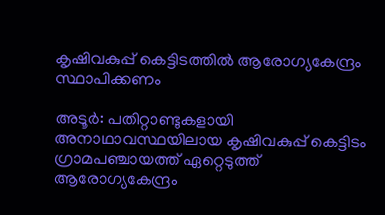കൃഷിവകുപ്പ് കെട്ടിടത്തിൽ ആരോഗ്യകേന്ദ്രം സ്ഥാപിക്കണം

അടൂർ: പതിറ്റാണ്ടുകളായി അനാഥാവസ്ഥയിലായ കൃഷിവകുപ്പ് കെട്ടിടം ഗ്രാമപഞ്ചായത്ത് ഏറ്റെടുത്ത് ആരോഗ്യകേന്ദ്രം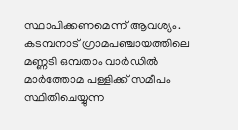സ്ഥാപിക്കണമെന്ന് ആവശ്യം. കടമ്പനാട് ഗ്രാമപഞ്ചായത്തിലെ മണ്ണടി ഒമ്പതാം വാർഡിൽ മാർത്തോമ പള്ളിക്ക് സമീപം സ്ഥിതിചെയ്യുന്ന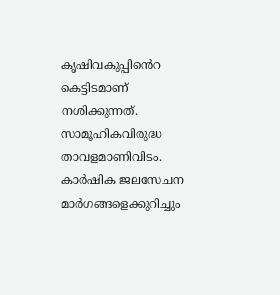കൃഷിവകുപ്പിൻെറ കെട്ടിടമാണ് നശിക്കുന്നത്. സാമൂഹികവിരുദ്ധ താവളമാണിവിടം. കാർഷിക ജലസേചന മാർഗങ്ങളെക്കുറിച്ചും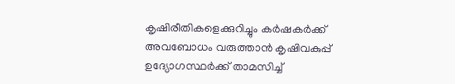കൃഷിരീതികളെക്കുറിച്ചും കർഷകർക്ക് അവബോധം വരുത്താൻ കൃഷിവകുപ്പ് ഉദ്യോഗസ്ഥർക്ക് താമസിച്ച്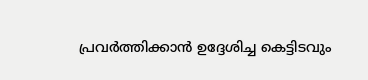പ്രവർത്തിക്കാൻ ഉദ്ദേശിച്ച കെട്ടിടവും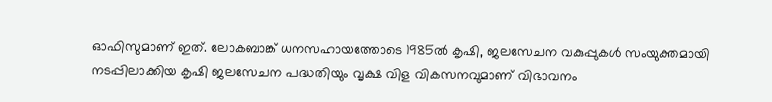ഓഫിസുമാണ് ഇത്. ലോകബാങ്ക് ധനസഹായത്തോടെ 1985ൽ കൃഷി, ജലസേചന വകുപ്പുകൾ സംയുക്തമായി നടപ്പിലാക്കിയ കൃഷി ജലസേചന പദ്ധതിയും വൃക്ഷ വിള വികസനവുമാണ് വിഭാവനം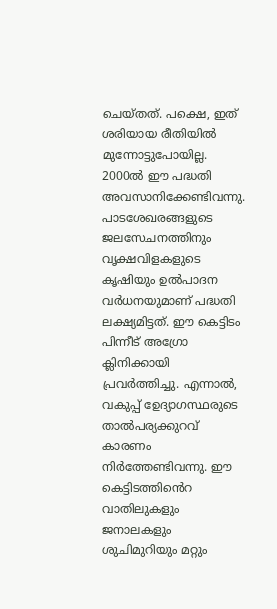ചെയ്തത്. പക്ഷെ, ഇത് ശരിയായ രീതിയിൽ മുന്നോട്ടുപോയില്ല. 2000ൽ ഈ പദ്ധതി അവസാനിക്കേണ്ടിവന്നു. പാടശേഖരങ്ങളുടെ ജലസേചനത്തിനും വൃക്ഷവിളകളുടെ കൃഷിയും ഉൽപാദന വർധനയുമാണ് പദ്ധതി ലക്ഷ്യമിട്ടത്. ഈ കെട്ടിടം പിന്നീട് അഗ്രോ ക്ലിനിക്കായി പ്രവർത്തിച്ചു. എന്നാൽ, വകുപ്പ് ഉേദ്യാഗസ്ഥരുടെ താൽപര്യക്കുറവ് കാരണം നിർത്തേണ്ടിവന്നു. ഈ കെട്ടിടത്തിൻെറ വാതിലുകളും ജനാലകളും ശുചിമുറിയും മറ്റും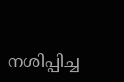നശിപ്പിച്ച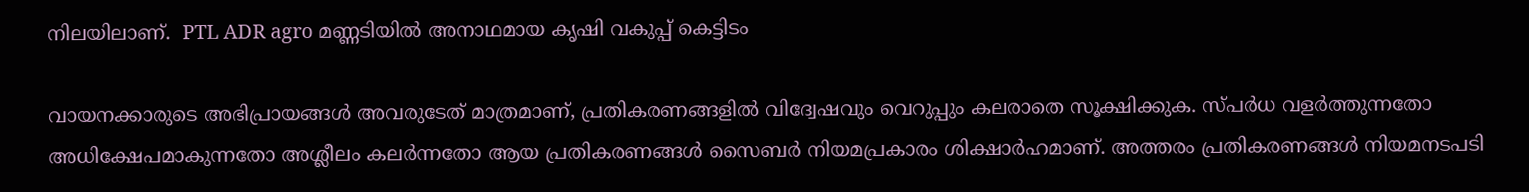നിലയിലാണ്.  PTL ADR agro മണ്ണടിയിൽ അനാഥമായ കൃഷി വകുപ്പ് കെട്ടിടം

വായനക്കാരുടെ അഭിപ്രായങ്ങള്‍ അവരുടേത് മാത്രമാണ്, പ്രതികരണങ്ങളിൽ വിദ്വേഷവും വെറുപ്പും കലരാതെ സൂക്ഷിക്കുക. സ്പർധ വളർത്തുന്നതോ അധിക്ഷേപമാകുന്നതോ അശ്ലീലം കലർന്നതോ ആയ പ്രതികരണങ്ങൾ സൈബർ നിയമപ്രകാരം ശിക്ഷാർഹമാണ്. അത്തരം പ്രതികരണങ്ങൾ നിയമനടപടി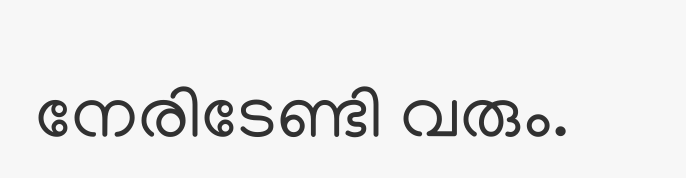നേരിടേണ്ടി വരും.